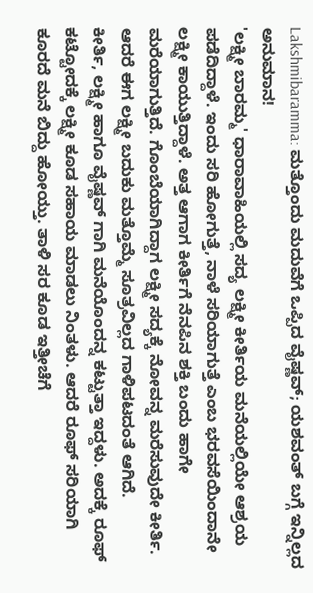Lakshmibaramma: ಮತ್ತೊಂದು ಮದುವೆಗೆ ಒಪ್ಪಿದ ವೈಷ್ಣವ್; ಯಶವಂತ್ ಬಗ್ಗೆ ಇನ್ನಿಲ್ಲದ ಅನುಮಾನ!
'ಲಕ್ಷ್ಮೀ ಬಾರಮ್ಮ' ಧಾರಾವಾಹಿಯಲ್ಲಿ ಸದ್ಯ ಲಕ್ಷ್ಮೀ ಕೀರ್ತಿಯ ಮನೆಯಲ್ಲಿಯೇ ಆಶ್ರಯ ಪಡೆದಿದ್ದಾಳೆ. ಇಂದು ಸರಿ ಹೋಗುತ್ತೆ, ನಾಳೆ ಸರಿಯಾಗುತ್ತೆ ಎಂಬ ಭರವಸೆಯಿಂದಾನೇ ಲಕ್ಷ್ಮೀ ಕಾಯುತ್ತಿದ್ದಾಳೆ. ಅತ್ತ ಆಗಾಗ ಕೀರ್ತಿಗೆ ನೆನಪಿನ ಶಕ್ತಿ ಬಂದು ಹಾಗೇ ಮರೆಯಾಗುತ್ತಿದೆ. ಗೊಂಬೆಯಾಗಿದ್ದಾಗ ಲಕ್ಷ್ಮೀ ಸದ್ಯಕ್ಕೆ ನೋವನ್ನ ಮರೆಸುವುದೇ ಕೀರ್ತಿ. ಆದರೆ ಈಗ ಲಕ್ಷ್ಮೀ ಬದುಕು ಮತ್ತೊಮ್ಮೆ ಸೂತ್ರವಿಲ್ಲದ ಗಾಳಿಪಟದಂತೆ ಆಗಿದೆ.
ಕೀರ್ತಿ, ಲಕ್ಷ್ಮೀ ಹಾಗೂ ವೈಷ್ಣವ್ ಗಾಗಿ ಮನೆಯೊಂದನ್ನ ಕಟ್ಟುತ್ತಾ ಇದ್ದಳು. ಅದಕ್ಕೆ ರೂಫ್ ಕಟ್ಟೋದಕ್ಕೆ ಲಕ್ಷ್ಮೀ ಕೂಡ ಸಹಾಯ ಮಾಡಲು ನಿಂತಳು. ಆದರೆ ರೂಫ್ ಸರಿಯಾಗಿ ಕೂರದೆ ಮನೆ ಬಿದ್ದು ಹೋಯ್ತು. ತಾಳಿ ಸರ ಕೂಡ ಇತ್ತೀಚೆಗೆ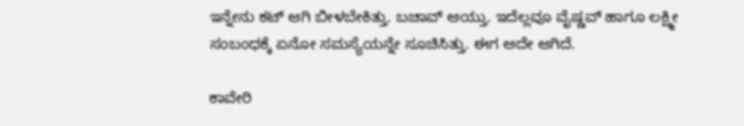ಇನ್ನೇನು ಕಟ್ ಆಗಿ ಬೀಳಬೇಕಿತ್ತು. ಬಚಾವ್ ಆಯ್ತು. ಇದೆಲ್ಲವೂ ವೈಷ್ಣವ್ ಹಾಗೂ ಲಕ್ಷ್ಮೀ ಸಂಬಂಧಕ್ಕೆ ಏನೋ ಸಮಸ್ಯೆಯನ್ನೇ ಸೂಚಿಸಿತ್ತು. ಈಗ ಅದೇ ಆಗಿದೆ.

ಕಾವೇರಿ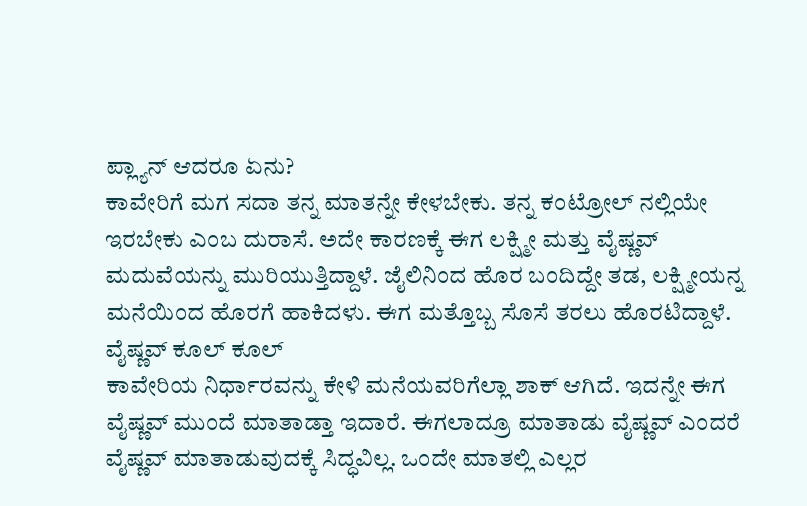ಪ್ಲ್ಯಾನ್ ಆದರೂ ಏನು?
ಕಾವೇರಿಗೆ ಮಗ ಸದಾ ತನ್ನ ಮಾತನ್ನೇ ಕೇಳಬೇಕು. ತನ್ನ ಕಂಟ್ರೋಲ್ ನಲ್ಲಿಯೇ ಇರಬೇಕು ಎಂಬ ದುರಾಸೆ. ಅದೇ ಕಾರಣಕ್ಕೆ ಈಗ ಲಕ್ಷ್ಮೀ ಮತ್ತು ವೈಷ್ಣವ್ ಮದುವೆಯನ್ನು ಮುರಿಯುತ್ತಿದ್ದಾಳೆ. ಜೈಲಿನಿಂದ ಹೊರ ಬಂದಿದ್ದೇ ತಡ, ಲಕ್ಷ್ಮೀಯನ್ನ ಮನೆಯಿಂದ ಹೊರಗೆ ಹಾಕಿದಳು. ಈಗ ಮತ್ತೊಬ್ಬ ಸೊಸೆ ತರಲು ಹೊರಟಿದ್ದಾಳೆ.
ವೈಷ್ಣವ್ ಕೂಲ್ ಕೂಲ್
ಕಾವೇರಿಯ ನಿರ್ಧಾರವನ್ನು ಕೇಳಿ ಮನೆಯವರಿಗೆಲ್ಲಾ ಶಾಕ್ ಆಗಿದೆ. ಇದನ್ನೇ ಈಗ ವೈಷ್ಣವ್ ಮುಂದೆ ಮಾತಾಡ್ತಾ ಇದಾರೆ. ಈಗಲಾದ್ರೂ ಮಾತಾಡು ವೈಷ್ಣವ್ ಎಂದರೆ ವೈಷ್ಣವ್ ಮಾತಾಡುವುದಕ್ಕೆ ಸಿದ್ಧವಿಲ್ಲ. ಒಂದೇ ಮಾತಲ್ಲಿ ಎಲ್ಲರ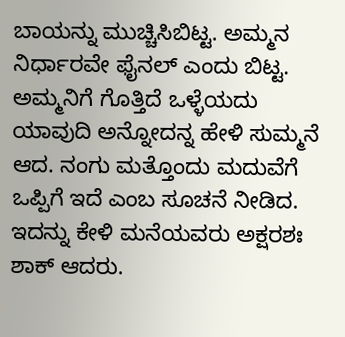ಬಾಯನ್ನು ಮುಚ್ಚಿಸಿಬಿಟ್ಟ. ಅಮ್ಮನ ನಿರ್ಧಾರವೇ ಫೈನಲ್ ಎಂದು ಬಿಟ್ಟ. ಅಮ್ಮನಿಗೆ ಗೊತ್ತಿದೆ ಒಳ್ಳೆಯದು ಯಾವುದಿ ಅನ್ನೋದನ್ನ ಹೇಳಿ ಸುಮ್ಮನೆ ಆದ. ನಂಗು ಮತ್ತೊಂದು ಮದುವೆಗೆ ಒಪ್ಪಿಗೆ ಇದೆ ಎಂಬ ಸೂಚನೆ ನೀಡಿದ. ಇದನ್ನು ಕೇಳಿ ಮನೆಯವರು ಅಕ್ಷರಶಃ ಶಾಕ್ ಆದರು.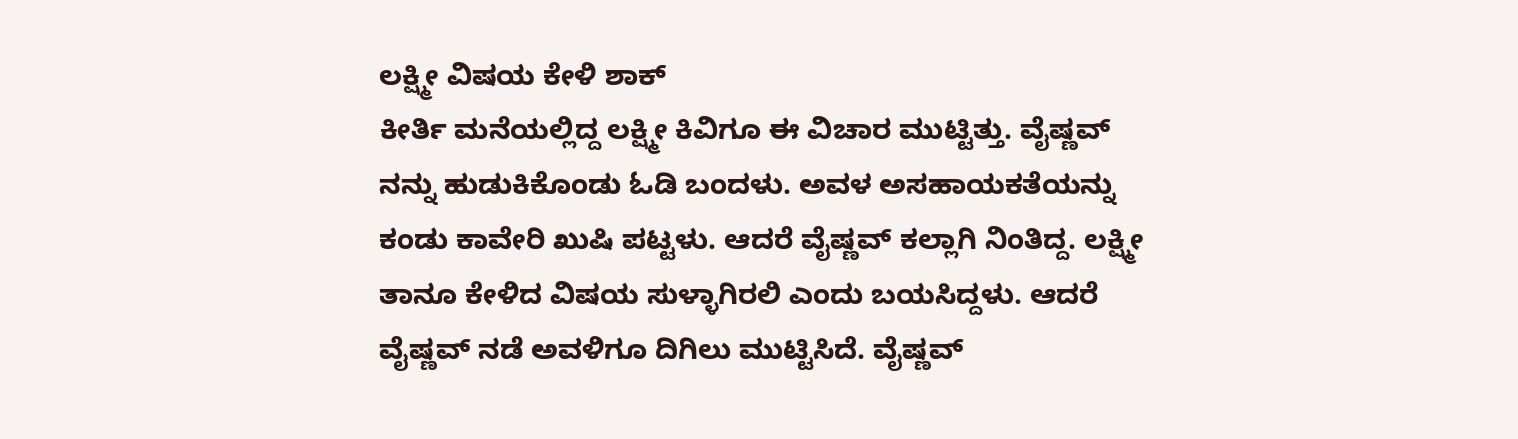ಲಕ್ಷ್ಮೀ ವಿಷಯ ಕೇಳಿ ಶಾಕ್
ಕೀರ್ತಿ ಮನೆಯಲ್ಲಿದ್ದ ಲಕ್ಷ್ಮೀ ಕಿವಿಗೂ ಈ ವಿಚಾರ ಮುಟ್ಟಿತ್ತು. ವೈಷ್ಣವ್ ನನ್ನು ಹುಡುಕಿಕೊಂಡು ಓಡಿ ಬಂದಳು. ಅವಳ ಅಸಹಾಯಕತೆಯನ್ನು ಕಂಡು ಕಾವೇರಿ ಖುಷಿ ಪಟ್ಟಳು. ಆದರೆ ವೈಷ್ಣವ್ ಕಲ್ಲಾಗಿ ನಿಂತಿದ್ದ. ಲಕ್ಷ್ಮೀ ತಾನೂ ಕೇಳಿದ ವಿಷಯ ಸುಳ್ಳಾಗಿರಲಿ ಎಂದು ಬಯಸಿದ್ದಳು. ಆದರೆ ವೈಷ್ಣವ್ ನಡೆ ಅವಳಿಗೂ ದಿಗಿಲು ಮುಟ್ಟಿಸಿದೆ. ವೈಷ್ಣವ್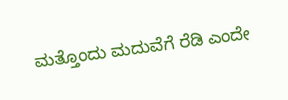ಮತ್ತೊಂದು ಮದುವೆಗೆ ರೆಡಿ ಎಂದೇ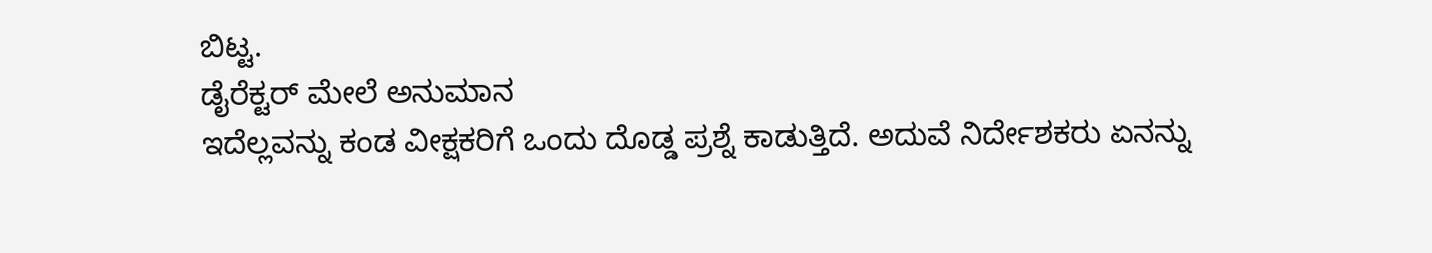ಬಿಟ್ಟ.
ಡೈರೆಕ್ಟರ್ ಮೇಲೆ ಅನುಮಾನ
ಇದೆಲ್ಲವನ್ನು ಕಂಡ ವೀಕ್ಷಕರಿಗೆ ಒಂದು ದೊಡ್ಡ ಪ್ರಶ್ನೆ ಕಾಡುತ್ತಿದೆ. ಅದುವೆ ನಿರ್ದೇಶಕರು ಏನನ್ನು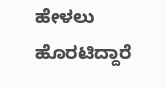ಹೇಳಲು ಹೊರಟಿದ್ದಾರೆ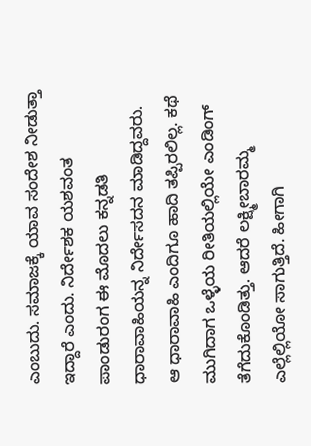ಎಂಬುದು. ಸಮಾಜಕ್ಕೆ ಯಾವ ಸಂದೇಶ ನೀಡುತ್ತಾ ಇದ್ದಾರೆ ಎಂದು. ನಿರ್ದೇಶಕ ಯಶವಂತ ಪಾಂಡುರಂಗ ಈ ಮೊದಲು ಕನ್ನಡತಿ ಧಾರಾವಾಹಿಯನ್ನ ನಿರ್ದೇಸದನ ಮಾಡಿದ್ದವರು. ಆ ಧಾರಾವಾಹಿ ಎಂದಿಗೂ ಹಾದಿ ತಪ್ಪಿರಲಿಲ್ಲ. ಕಥೆ ಮುಗಿದಾಗ ಒಳ್ಳೆಯ ರೀತಿಯಲ್ಲಿಯೇ ಎಂಡಿಂಗ್ ತೆಗೆದುಕೊಂಡಿತ್ತು. ಆದರೆ ಲಕ್ಷ್ಮೀಬಾರಮ್ಮ ಎಲ್ಲೆಲ್ಲಿಯೋ ಸಾಗುತ್ತಿದೆ. ಹೀಗಾಗಿ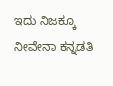ಇದು ನಿಜಕ್ಕೂ ನೀವೇನಾ ಕನ್ನಡತಿ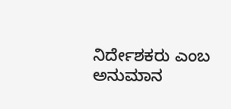ನಿರ್ದೇಶಕರು ಎಂಬ ಅನುಮಾನ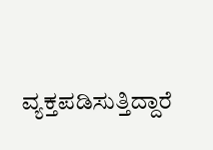ವ್ಯಕ್ತಪಡಿಸುತ್ತಿದ್ದಾರೆ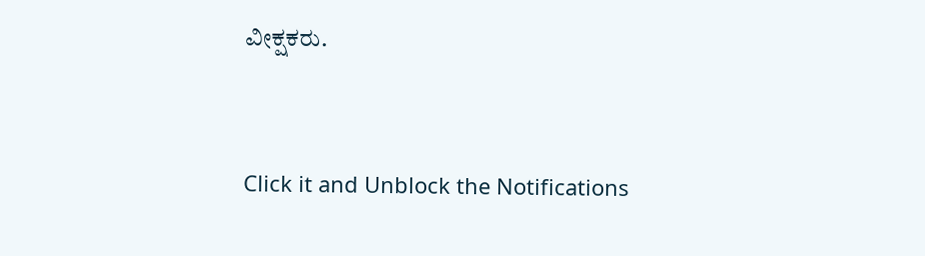ವೀಕ್ಷಕರು.


Click it and Unblock the Notifications